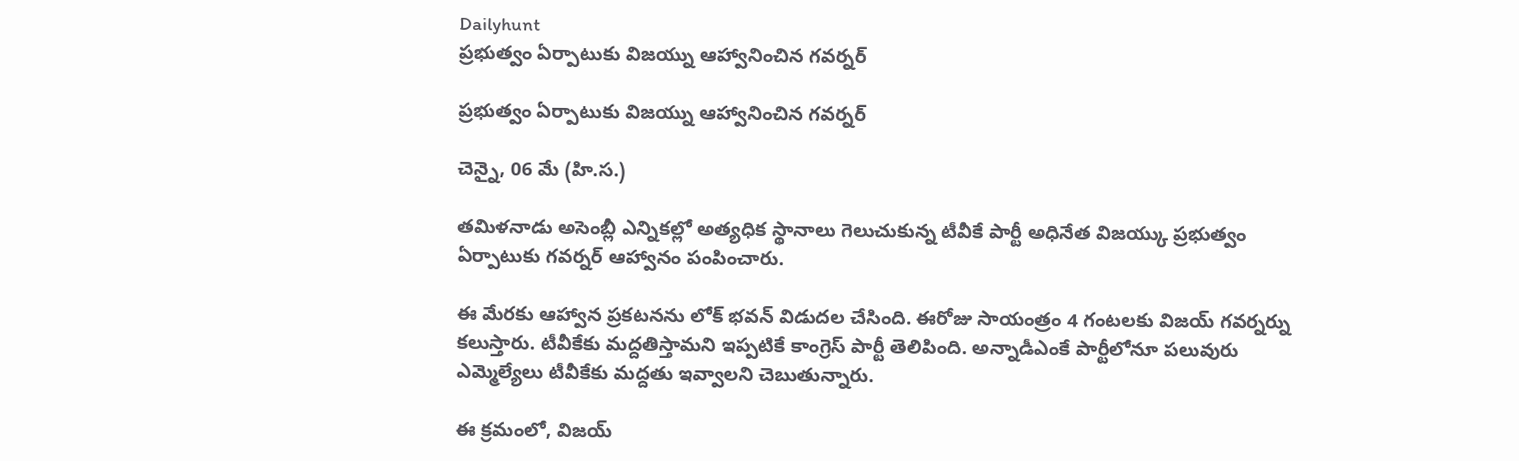Dailyhunt
ప్రభుత్వం ఏర్పాటుకు విజయ్ను ఆహ్వానించిన గవర్నర్

ప్రభుత్వం ఏర్పాటుకు విజయ్ను ఆహ్వానించిన గవర్నర్

చెన్నై, 06 మే (హి.స.)

తమిళనాడు అసెంబ్లీ ఎన్నికల్లో అత్యధిక స్థానాలు గెలుచుకున్న టీవీకే పార్టీ అధినేత విజయ్కు ప్రభుత్వం ఏర్పాటుకు గవర్నర్ ఆహ్వానం పంపించారు.

ఈ మేరకు ఆహ్వాన ప్రకటనను లోక్ భవన్ విడుదల చేసింది. ఈరోజు సాయంత్రం 4 గంటలకు విజయ్ గవర్నర్ను కలుస్తారు. టీవీకేకు మద్దతిస్తామని ఇప్పటికే కాంగ్రెస్ పార్టీ తెలిపింది. అన్నాడీఎంకే పార్టీలోనూ పలువురు ఎమ్మెల్యేలు టీవీకేకు మద్దతు ఇవ్వాలని చెబుతున్నారు.

ఈ క్రమంలో, విజయ్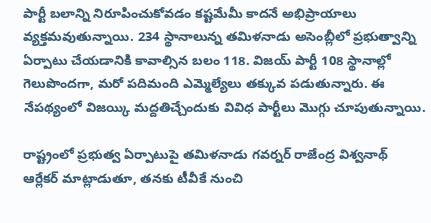పార్టీ బలాన్ని నిరూపించుకోవడం కష్టమేమీ కాదనే అభిప్రాయాలు వ్యక్తమవుతున్నాయి. 234 స్థానాలున్న తమిళనాడు అసెంబ్లీలో ప్రభుత్వాన్ని ఏర్పాటు చేయడానికి కావాల్సిన బలం 118. విజయ్ పార్టీ 108 స్థానాల్లో గెలుపొందగా, మరో పదిమంది ఎమ్మెల్యేలు తక్కువ పడుతున్నారు. ఈ నేపథ్యంలో విజయ్కి మద్దతిచ్చేందుకు వివిధ పార్టీలు మొగ్గు చూపుతున్నాయి.

రాష్ట్రంలో ప్రభుత్వ ఏర్పాటుపై తమిళనాడు గవర్నర్ రాజేంద్ర విశ్వనాథ్ ఆర్లేకర్ మాట్లాడుతూ, తనకు టీవీకే నుంచి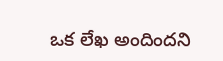ఒక లేఖ అందిందని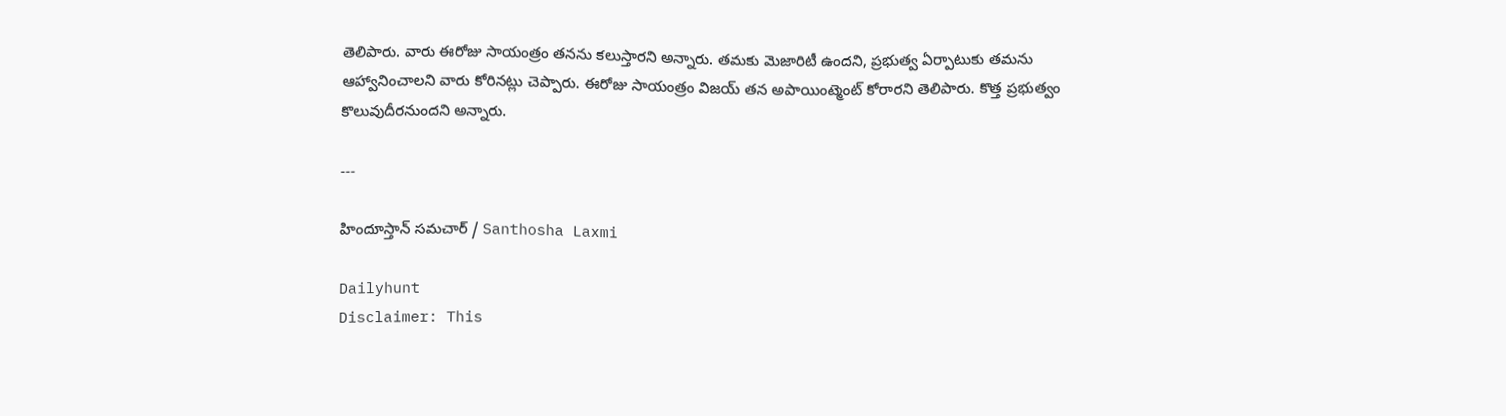తెలిపారు. వారు ఈరోజు సాయంత్రం తనను కలుస్తారని అన్నారు. తమకు మెజారిటీ ఉందని, ప్రభుత్వ ఏర్పాటుకు తమను ఆహ్వానించాలని వారు కోరినట్లు చెప్పారు. ఈరోజు సాయంత్రం విజయ్ తన అపాయింట్మెంట్ కోరారని తెలిపారు. కొత్త ప్రభుత్వం కొలువుదీరనుందని అన్నారు.

---

హిందూస్తాన్ సమచార్ / Santhosha Laxmi

Dailyhunt
Disclaimer: This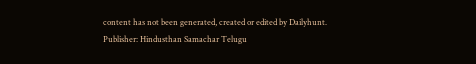content has not been generated, created or edited by Dailyhunt. Publisher: Hindusthan Samachar Telugu